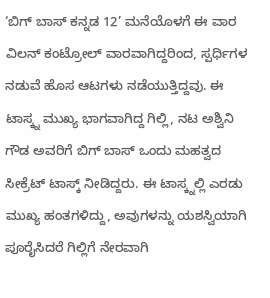‘ಬಿಗ್ ಬಾಸ್ ಕನ್ನಡ 12’ ಮನೆಯೊಳಗೆ ಈ ವಾರ ವಿಲನ್ ಕಂಟ್ರೋಲ್ ವಾರವಾಗಿದ್ದರಿಂದ, ಸ್ಪರ್ಧಿಗಳ ನಡುವೆ ಹೊಸ ಆಟಗಳು ನಡೆಯುತ್ತಿದ್ದವು. ಈ ಟಾಸ್ಕ್ನ ಮುಖ್ಯ ಭಾಗವಾಗಿದ್ದ ಗಿಲ್ಲಿ, ನಟ ಅಶ್ವಿನಿ ಗೌಡ ಅವರಿಗೆ ಬಿಗ್ ಬಾಸ್ ಒಂದು ಮಹತ್ವದ ಸೀಕ್ರೆಟ್ ಟಾಸ್ಕ್ ನೀಡಿದ್ದರು. ಈ ಟಾಸ್ಕ್ನಲ್ಲಿ ಎರಡು ಮುಖ್ಯ ಹಂತಗಳಿದ್ದು, ಅವುಗಳನ್ನು ಯಶಸ್ವಿಯಾಗಿ ಪೂರೈಸಿದರೆ ಗಿಲ್ಲಿಗೆ ನೇರವಾಗಿ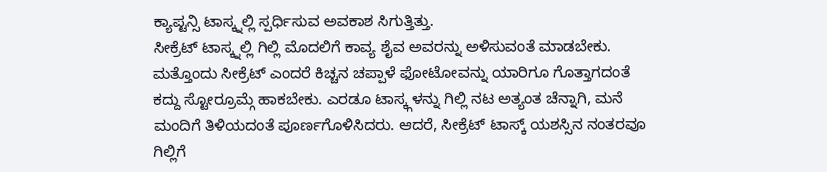ಕ್ಯಾಪ್ಟನ್ಸಿ ಟಾಸ್ಕ್ನಲ್ಲಿ ಸ್ಪರ್ಧಿಸುವ ಅವಕಾಶ ಸಿಗುತ್ತಿತ್ತು.
ಸೀಕ್ರೆಟ್ ಟಾಸ್ಕ್ನಲ್ಲಿ ಗಿಲ್ಲಿ ಮೊದಲಿಗೆ ಕಾವ್ಯ ಶೈವ ಅವರನ್ನು ಅಳಿಸುವಂತೆ ಮಾಡಬೇಕು. ಮತ್ತೊಂದು ಸೀಕ್ರೆಟ್ ಎಂದರೆ ಕಿಚ್ಚನ ಚಪ್ಪಾಳೆ ಫೋಟೋವನ್ನು ಯಾರಿಗೂ ಗೊತ್ತಾಗದಂತೆ ಕದ್ದು ಸ್ಟೋರ್ರೂಮ್ಗೆ ಹಾಕಬೇಕು. ಎರಡೂ ಟಾಸ್ಕ್ಗಳನ್ನು ಗಿಲ್ಲಿ ನಟ ಅತ್ಯಂತ ಚೆನ್ನಾಗಿ, ಮನೆ ಮಂದಿಗೆ ತಿಳಿಯದಂತೆ ಪೂರ್ಣಗೊಳಿಸಿದರು. ಆದರೆ, ಸೀಕ್ರೆಟ್ ಟಾಸ್ಕ್ ಯಶಸ್ಸಿನ ನಂತರವೂ ಗಿಲ್ಲಿಗೆ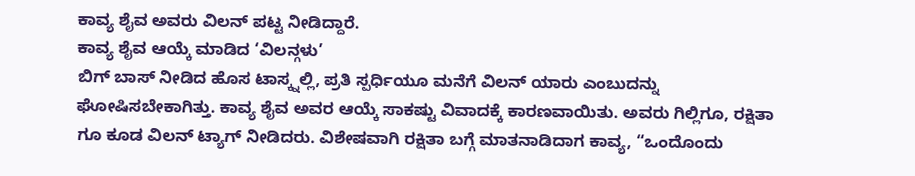ಕಾವ್ಯ ಶೈವ ಅವರು ವಿಲನ್ ಪಟ್ಟ ನೀಡಿದ್ದಾರೆ.
ಕಾವ್ಯ ಶೈವ ಆಯ್ಕೆ ಮಾಡಿದ ‘ವಿಲನ್ಗಳು’
ಬಿಗ್ ಬಾಸ್ ನೀಡಿದ ಹೊಸ ಟಾಸ್ಕ್ನಲ್ಲಿ, ಪ್ರತಿ ಸ್ಪರ್ಧಿಯೂ ಮನೆಗೆ ವಿಲನ್ ಯಾರು ಎಂಬುದನ್ನು ಘೋಷಿಸಬೇಕಾಗಿತ್ತು. ಕಾವ್ಯ ಶೈವ ಅವರ ಆಯ್ಕೆ ಸಾಕಷ್ಟು ವಿವಾದಕ್ಕೆ ಕಾರಣವಾಯಿತು. ಅವರು ಗಿಲ್ಲಿಗೂ, ರಕ್ಷಿತಾ ಗೂ ಕೂಡ ವಿಲನ್ ಟ್ಯಾಗ್ ನೀಡಿದರು. ವಿಶೇಷವಾಗಿ ರಕ್ಷಿತಾ ಬಗ್ಗೆ ಮಾತನಾಡಿದಾಗ ಕಾವ್ಯ, “ಒಂದೊಂದು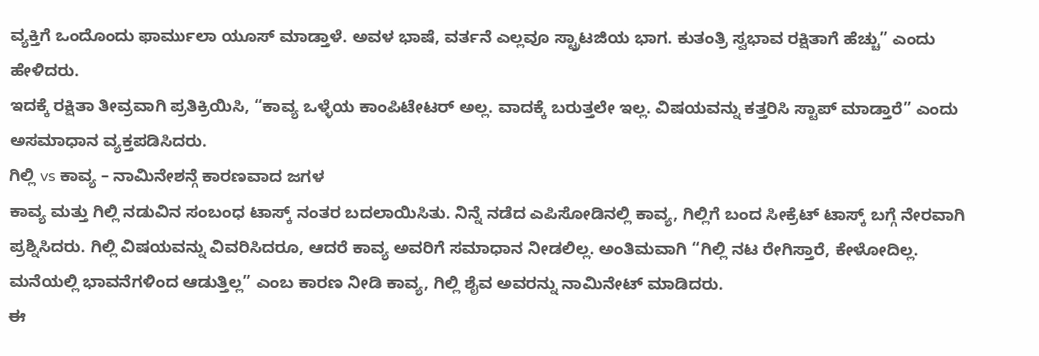ವ್ಯಕ್ತಿಗೆ ಒಂದೊಂದು ಫಾರ್ಮುಲಾ ಯೂಸ್ ಮಾಡ್ತಾಳೆ. ಅವಳ ಭಾಷೆ, ವರ್ತನೆ ಎಲ್ಲವೂ ಸ್ಟ್ರಾಟಜಿಯ ಭಾಗ. ಕುತಂತ್ರಿ ಸ್ವಭಾವ ರಕ್ಷಿತಾಗೆ ಹೆಚ್ಚು” ಎಂದು ಹೇಳಿದರು.
ಇದಕ್ಕೆ ರಕ್ಷಿತಾ ತೀವ್ರವಾಗಿ ಪ್ರತಿಕ್ರಿಯಿಸಿ, “ಕಾವ್ಯ ಒಳ್ಳೆಯ ಕಾಂಪಿಟೇಟರ್ ಅಲ್ಲ. ವಾದಕ್ಕೆ ಬರುತ್ತಲೇ ಇಲ್ಲ. ವಿಷಯವನ್ನು ಕತ್ತರಿಸಿ ಸ್ಟಾಪ್ ಮಾಡ್ತಾರೆ” ಎಂದು ಅಸಮಾಧಾನ ವ್ಯಕ್ತಪಡಿಸಿದರು.
ಗಿಲ್ಲಿ vs ಕಾವ್ಯ – ನಾಮಿನೇಶನ್ಗೆ ಕಾರಣವಾದ ಜಗಳ
ಕಾವ್ಯ ಮತ್ತು ಗಿಲ್ಲಿ ನಡುವಿನ ಸಂಬಂಧ ಟಾಸ್ಕ್ ನಂತರ ಬದಲಾಯಿಸಿತು. ನಿನ್ನೆ ನಡೆದ ಎಪಿಸೋಡಿನಲ್ಲಿ ಕಾವ್ಯ, ಗಿಲ್ಲಿಗೆ ಬಂದ ಸೀಕ್ರೆಟ್ ಟಾಸ್ಕ್ ಬಗ್ಗೆ ನೇರವಾಗಿ ಪ್ರಶ್ನಿಸಿದರು. ಗಿಲ್ಲಿ ವಿಷಯವನ್ನು ವಿವರಿಸಿದರೂ, ಆದರೆ ಕಾವ್ಯ ಅವರಿಗೆ ಸಮಾಧಾನ ನೀಡಲಿಲ್ಲ. ಅಂತಿಮವಾಗಿ “ಗಿಲ್ಲಿ ನಟ ರೇಗಿಸ್ತಾರೆ, ಕೇಳೋದಿಲ್ಲ. ಮನೆಯಲ್ಲಿ ಭಾವನೆಗಳಿಂದ ಆಡುತ್ತಿಲ್ಲ” ಎಂಬ ಕಾರಣ ನೀಡಿ ಕಾವ್ಯ, ಗಿಲ್ಲಿ ಶೈವ ಅವರನ್ನು ನಾಮಿನೇಟ್ ಮಾಡಿದರು.
ಈ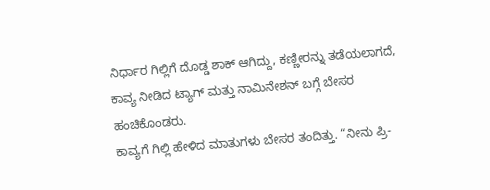ನಿರ್ಧಾರ ಗಿಲ್ಲಿಗೆ ದೊಡ್ಡ ಶಾಕ್ ಆಗಿದ್ದು, ಕಣ್ಣೀರನ್ನು ತಡೆಯಲಾಗದೆ, ಕಾವ್ಯ ನೀಡಿದ ಟ್ಯಾಗ್ ಮತ್ತು ನಾಮಿನೇಶನ್ ಬಗ್ಗೆ ಬೇಸರ ಹಂಚಿಕೊಂಡರು.
ಕಾವ್ಯಗೆ ಗಿಲ್ಲಿ ಹೇಳಿದ ಮಾತುಗಳು ಬೇಸರ ತಂದಿತ್ತು. “ನೀನು ಪ್ರಿ-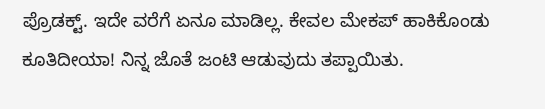ಪ್ರೊಡಕ್ಟ್. ಇದೇ ವರೆಗೆ ಏನೂ ಮಾಡಿಲ್ಲ. ಕೇವಲ ಮೇಕಪ್ ಹಾಕಿಕೊಂಡು ಕೂತಿದೀಯಾ! ನಿನ್ನ ಜೊತೆ ಜಂಟಿ ಆಡುವುದು ತಪ್ಪಾಯಿತು.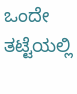ಒಂದೇ ತಟ್ಟೆಯಲ್ಲಿ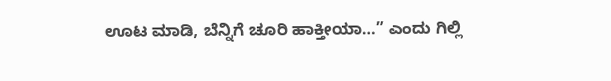ಊಟ ಮಾಡಿ, ಬೆನ್ನಿಗೆ ಚೂರಿ ಹಾಕ್ತೀಯಾ…” ಎಂದು ಗಿಲ್ಲಿ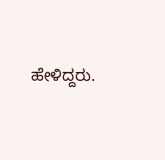ಹೇಳಿದ್ದರು.